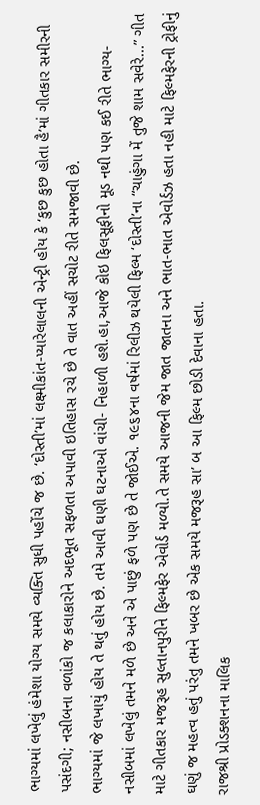ભાગ્યમાં લખેલું હંમેશા યોગ્ય સમયે વ્યક્તિ સુધી પહોંચે જ છે. ‘દોસ્તી’માં લક્ષ્મીકાંત-પ્યારેલાલની એન્ટ્રી હોય કે ‘કુછ કુછ હોતા હૈ’માં ગીતકાર સમીરની પસંદગી; નસીબના વળાંકો જ કલાકારોને અદભૂત સફળતા અપાવી ઇતિહાસ રચે છે તે વાત અહીં સચોટ રીતે સમજાવી છે.
ભાગ્યમાં જે લખાયું હોય તે થતું હોય છે. તમે આવી ઘણી ઘટનાઓ વાંચી- નિહાળી હશે.હા,આજે કોઇ ફિલસૂફીનો મૂડ નથી પણ કઈ રીતે ભાગ્ય- નસીબમાં લખેલું તમને મળે છે અને એ પાછું ફળે પણ છે તે જોઈએ. ૧૯૬૪ના વર્ષમાં રિલીઝ થયેલી ફિલ્મ ‘દોસ્તી’ના “ચાહુંગા મેં તુજે શામ સવેરે...” ગીત માટે ગીતકાર મજરૂહ સુલ્તાનપુરીને ફિલ્મફેર એવોર્ડ મળ્યો.તે સમયે આજની જેમ જાત જાતના અને ભાત-ભાત એવોર્ડઝ હતા નહી માટે ફિલ્મફેરની ટ્રોફીનું ઘણું જ મહત્વ હતું પરંતુ તમને ખબર છે એક સમયે મજરૂહ સા’ બ આ ફિલ્મ છોડી દેવાના હતા.
રાજશ્રી પ્રોડક્શનના માલિક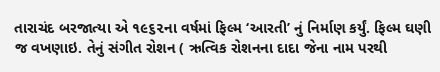તારાચંદ બરજાત્યા એ ૧૯૬૨ના વર્ષમાં ફિલ્મ ‘આરતી’ નું નિર્માણ કર્યું. ફિલ્મ ઘણી જ વખણાઇ. તેનું સંગીત રોશન ( ઋત્વિક રોશનના દાદા જેના નામ પરથી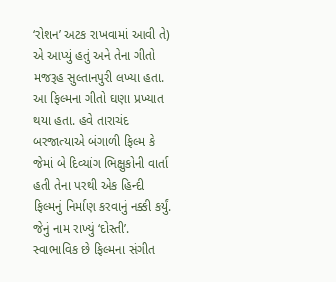‘રોશન’ અટક રાખવામાં આવી તે) એ આપ્યું હતું અને તેના ગીતો મજરૂહ સુલ્તાનપુરી લખ્યા હતા. આ ફિલ્મના ગીતો ઘણા પ્રખ્યાત થયા હતા. હવે તારાચંદ બરજાત્યાએ બંગાળી ફિલ્મ કે જેમાં બે દિવ્યાંગ ભિક્ષુકોની વાર્તા હતી તેના પરથી એક હિન્દી ફિલ્મનું નિર્માણ કરવાનું નક્કી કર્યું. જેનું નામ રાખ્યું ‘દોસ્તી’. સ્વાભાવિક છે ફિલ્મના સંગીત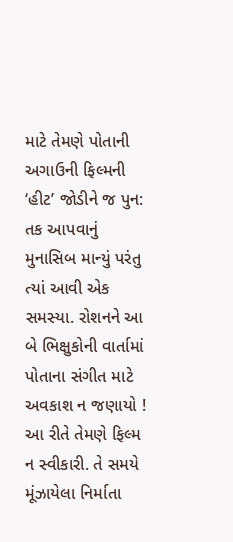માટે તેમણે પોતાની અગાઉની ફિલ્મની ‘હીટ’ જોડીને જ પુન: તક આપવાનું મુનાસિબ માન્યું પરંતુ ત્યાં આવી એક સમસ્યા. રોશનને આ બે ભિક્ષુકોની વાર્તામાં પોતાના સંગીત માટે અવકાશ ન જણાયો ! આ રીતે તેમણે ફિલ્મ ન સ્વીકારી. તે સમયે મૂંઝાયેલા નિર્માતા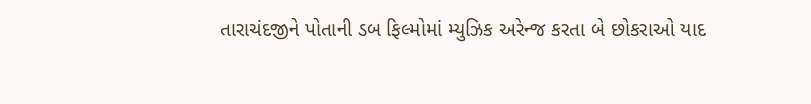તારાચંદજીને પોતાની ડબ ફિલ્મોમાં મ્યુઝિક અરેન્જ કરતા બે છોકરાઓ યાદ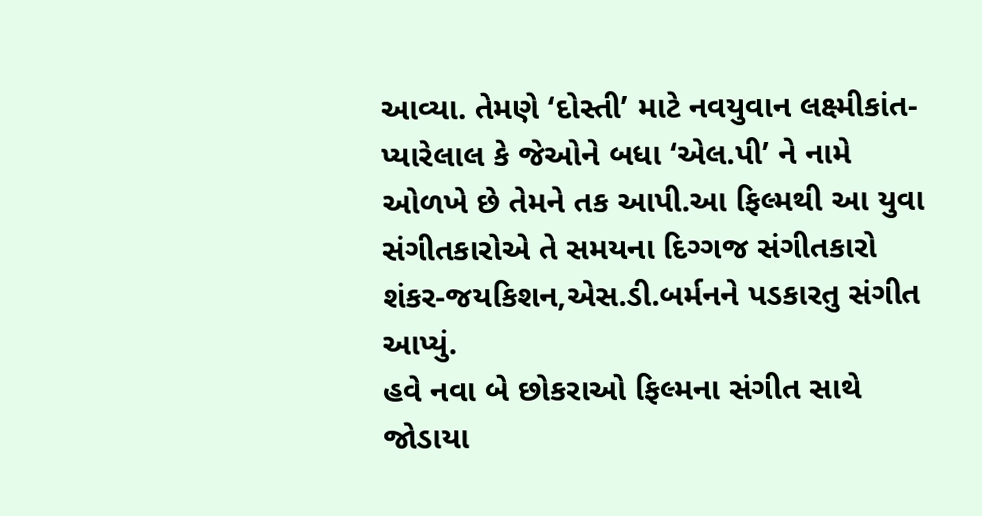આવ્યા. તેમણે ‘દોસ્તી’ માટે નવયુવાન લક્ષ્મીકાંત- પ્યારેલાલ કે જેઓને બધા ‘એલ.પી’ ને નામે ઓળખે છે તેમને તક આપી.આ ફિલ્મથી આ યુવા સંગીતકારોએ તે સમયના દિગ્ગજ સંગીતકારો શંકર-જયકિશન,એસ.ડી.બર્મનને પડકારતુ સંગીત આપ્યું.
હવે નવા બે છોકરાઓ ફિલ્મના સંગીત સાથે જોડાયા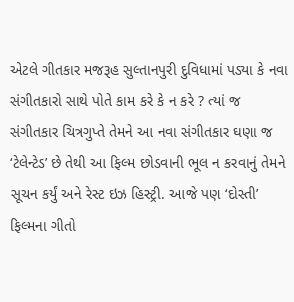એટલે ગીતકાર મજરૂહ સુલ્તાનપુરી દુવિધામાં પડ્યા કે નવા સંગીતકારો સાથે પોતે કામ કરે કે ન કરે ? ત્યાં જ સંગીતકાર ચિત્રગુપ્તે તેમને આ નવા સંગીતકાર ઘણા જ ‘ટેલેન્ટેડ’ છે તેથી આ ફિલ્મ છોડવાની ભૂલ ન કરવાનું તેમને સૂચન કર્યું અને રેસ્ટ ઇઝ હિસ્ટ્રી. આજે પણ ‘દોસ્તી’ ફિલ્મના ગીતો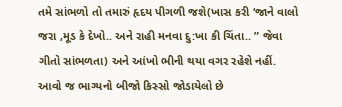તમે સાંભળો તો તમારું હૃદય પીગળી જશે(ખાસ કરી ‘જાને વાલો જરા ,મૂડ કે દેખો.. અને રાહી મનવા દુ:ખા કી ચિંતા.. ” જેવા ગીતો સાંભળતા) અને આંખો ભીની થયા વગર રહેશે નહીં.
આવો જ ભાગ્યનો બીજો કિસ્સો જોડાયેલો છે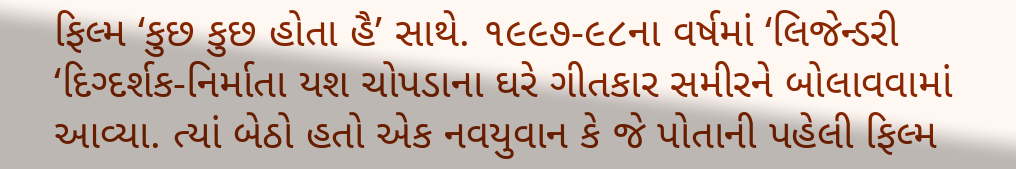ફિલ્મ ‘કુછ કુછ હોતા હૈ’ સાથે. ૧૯૯૭-૯૮ના વર્ષમાં ‘લિજેન્ડરી ‘દિગ્દર્શક-નિર્માતા યશ ચોપડાના ઘરે ગીતકાર સમીરને બોલાવવામાં આવ્યા. ત્યાં બેઠો હતો એક નવયુવાન કે જે પોતાની પહેલી ફિલ્મ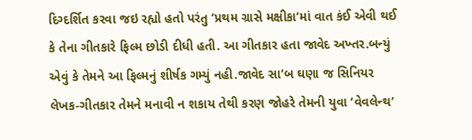દિગ્દર્શિત કરવા જઇ રહ્યો હતો પરંતુ ‘પ્રથમ ગ્રાસે મક્ષીકા’માં વાત કંઈ એવી થઈ કે તેના ગીતકારે ફિલ્મ છોડી દીધી હતી. આ ગીતકાર હતા જાવેદ અખ્તર.બન્યું એવું કે તેમને આ ફિલ્મનું શીર્ષક ગમ્યું નહી.જાવેદ સા’બ ઘણા જ સિનિયર લેખક-ગીતકાર તેમને મનાવી ન શકાય તેથી કરણ જોહરે તેમની યુવા ‘વેવલેન્થ’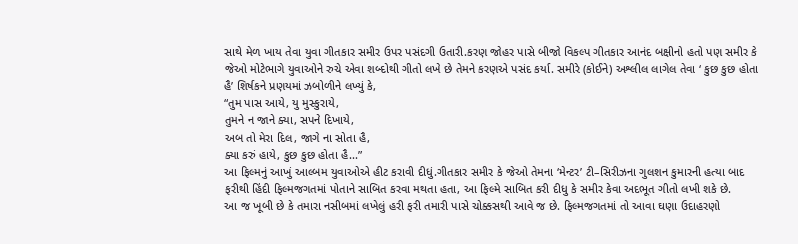સાથે મેળ ખાય તેવા યુવા ગીતકાર સમીર ઉપર પસંદગી ઉતારી.કરણ જોહર પાસે બીજો વિકલ્પ ગીતકાર આનંદ બક્ષીનો હતો પણ સમીર કે જેઓ મોટેભાગે યુવાઓને રુચે એવા શબ્દોથી ગીતો લખે છે તેમને કરણએ પસંદ કર્યા. સમીરે (કોઈને) અશ્લીલ લાગેલ તેવા ‘ કુછ કુછ હોતા હૈ’ શિર્ષકને પ્રણયમાં ઝબોળીને લખ્યું કે,
“તુમ પાસ આયે, યુ મુસ્કુરાયે,
તુમને ન જાને ક્યા, સપને દિખાયે,
અબ તો મેરા દિલ, જાગે ના સોતા હૈ,
ક્યા કરું હાયે, કુછ કુછ હોતા હૈ...”
આ ફિલ્મનું આખું આલ્બમ યુવાઓએ હીટ કરાવી દીધું.ગીતકાર સમીર કે જેઓ તેમના ‘મેન્ટર’ ટી–સિરીઝના ગુલશન કુમારની હત્યા બાદ ફરીથી હિંદી ફિલ્મજગતમાં પોતાને સાબિત કરવા મથતા હતા, આ ફિલ્મે સાબિત કરી દીધુ કે સમીર કેવા અદભૂત ગીતો લખી શકે છે.
આ જ ખૂબી છે કે તમારા નસીબમાં લખેલું હરી ફરી તમારી પાસે ચોક્કસથી આવે જ છે. ફિલ્મજગતમાં તો આવા ઘણા ઉદાહરણો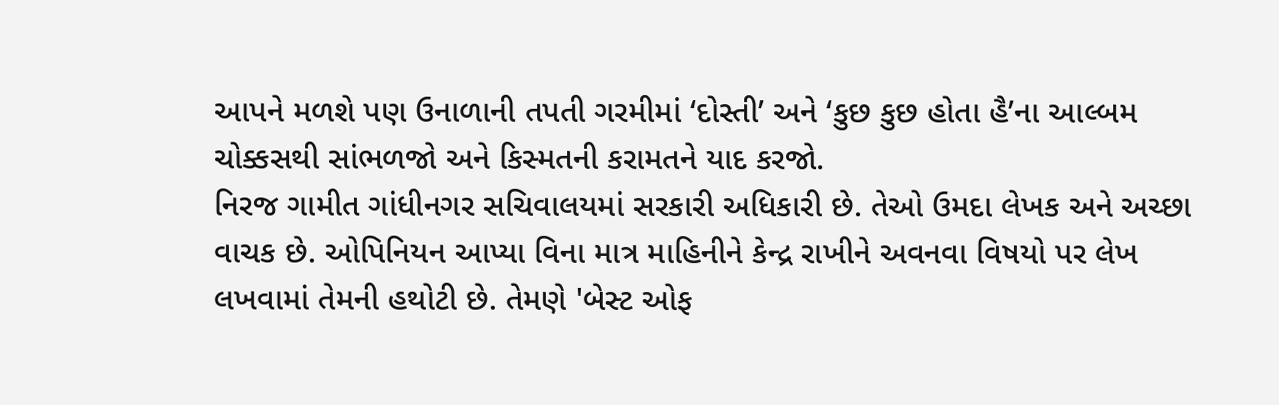આપને મળશે પણ ઉનાળાની તપતી ગરમીમાં ‘દોસ્તી’ અને ‘કુછ કુછ હોતા હૈ’ના આલ્બમ ચોક્કસથી સાંભળજો અને કિસ્મતની કરામતને યાદ કરજો.
નિરજ ગામીત ગાંધીનગર સચિવાલયમાં સરકારી અધિકારી છે. તેઓ ઉમદા લેખક અને અચ્છા વાચક છે. ઓપિનિયન આપ્યા વિના માત્ર માહિનીને કેન્દ્ર રાખીને અવનવા વિષયો પર લેખ લખવામાં તેમની હથોટી છે. તેમણે 'બેસ્ટ ઓફ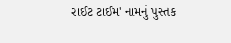રાઈટ ટાઈમ' નામનું પુસ્તક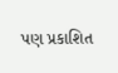પણ પ્રકાશિત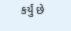કર્યું છે